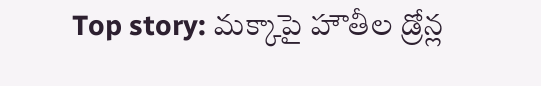Top story: మక్కాపై హౌతీల డ్రోన్ల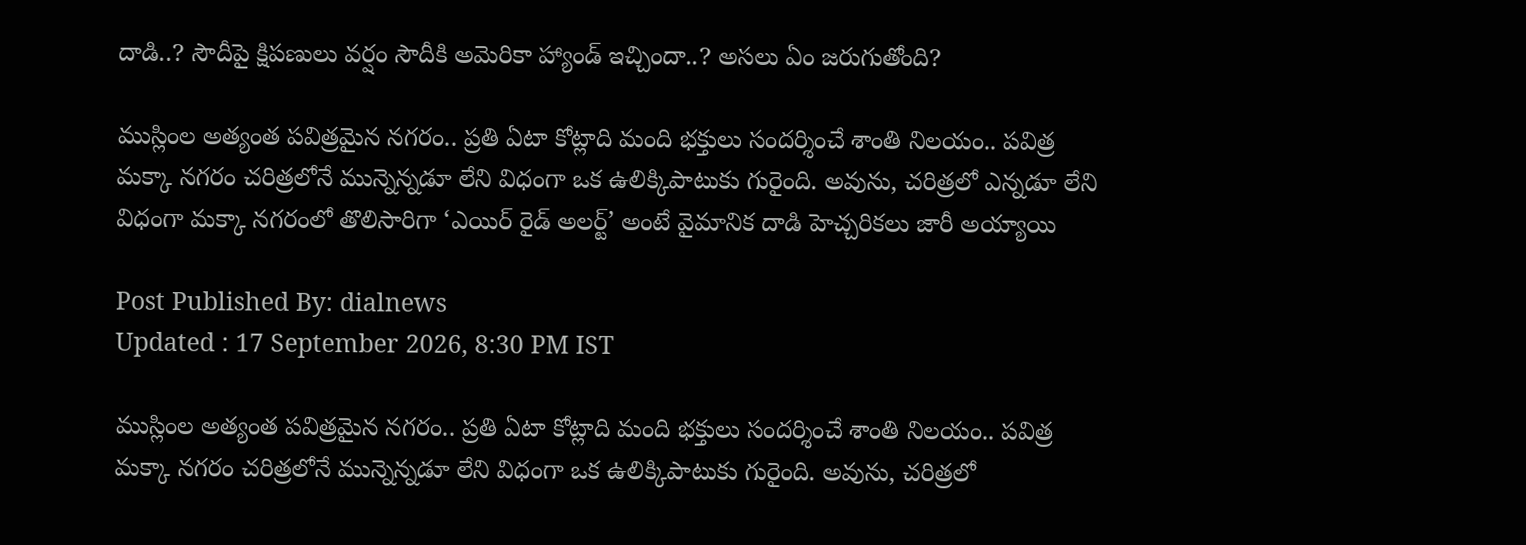దాడి..? సౌదీపై క్షిపణులు వర్షం సౌదీకి అమెరికా హ్యాండ్ ఇచ్చిందా..? అసలు ఏం జరుగుతోంది?

ముస్లింల అత్యంత పవిత్రమైన నగరం.. ప్రతి ఏటా కోట్లాది మంది భక్తులు సందర్శించే శాంతి నిలయం.. పవిత్ర మక్కా నగరం చరిత్రలోనే మున్నెన్నడూ లేని విధంగా ఒక ఉలిక్కిపాటుకు గురైంది. అవును, చరిత్రలో ఎన్నడూ లేని విధంగా మక్కా నగరంలో తొలిసారిగా ‘ఎయిర్ రైడ్ అలర్ట్’ అంటే వైమానిక దాడి హెచ్చరికలు జారీ అయ్యాయి

Post Published By: dialnews
Updated : 17 September 2026, 8:30 PM IST

ముస్లింల అత్యంత పవిత్రమైన నగరం.. ప్రతి ఏటా కోట్లాది మంది భక్తులు సందర్శించే శాంతి నిలయం.. పవిత్ర మక్కా నగరం చరిత్రలోనే మున్నెన్నడూ లేని విధంగా ఒక ఉలిక్కిపాటుకు గురైంది. అవును, చరిత్రలో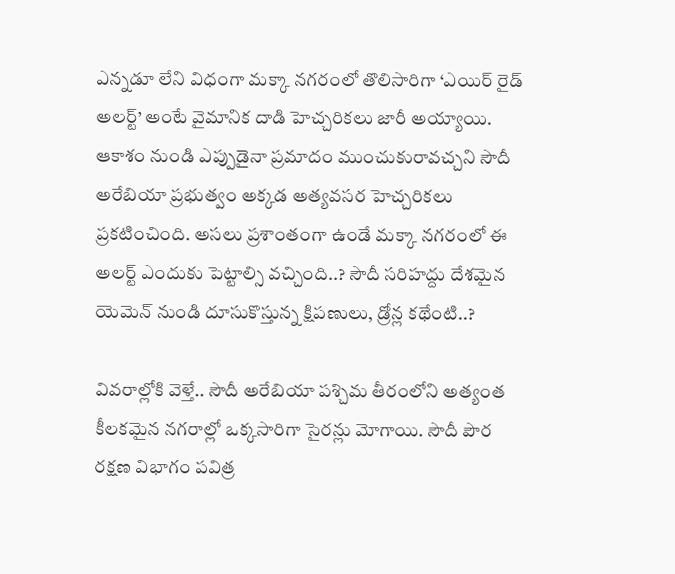ఎన్నడూ లేని విధంగా మక్కా నగరంలో తొలిసారిగా ‘ఎయిర్ రైడ్ అలర్ట్’ అంటే వైమానిక దాడి హెచ్చరికలు జారీ అయ్యాయి. ఆకాశం నుండి ఎప్పుడైనా ప్రమాదం ముంచుకురావచ్చని సౌదీ అరేబియా ప్రభుత్వం అక్కడ అత్యవసర హెచ్చరికలు ప్రకటించింది. అసలు ప్రశాంతంగా ఉండే మక్కా నగరంలో ఈ అలర్ట్ ఎందుకు పెట్టాల్సి వచ్చింది..? సౌదీ సరిహద్దు దేశమైన యెమెన్ నుండి దూసుకొస్తున్న క్షిపణులు, డ్రోన్ల కథేంటి..?

వివరాల్లోకి వెళ్తే.. సౌదీ అరేబియా పశ్చిమ తీరంలోని అత్యంత కీలకమైన నగరాల్లో ఒక్కసారిగా సైరన్లు మోగాయి. సౌదీ పౌర రక్షణ విభాగం పవిత్ర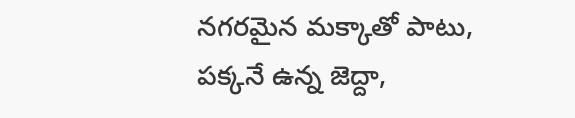నగరమైన మక్కాతో పాటు, పక్కనే ఉన్న జెద్దా,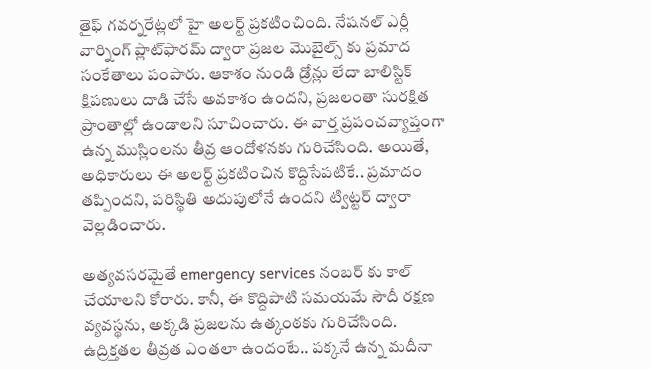తైఫ్ గవర్నరేట్లలో హై అలర్ట్ ప్రకటించింది. నేషనల్ ఎర్లీ వార్నింగ్ ప్లాట్‌ఫారమ్ ద్వారా ప్రజల మొబైల్స్ కు ప్రమాద సంకేతాలు పంపారు. ఆకాశం నుండి డ్రోన్లు లేదా బాలిస్టిక్ క్షిపణులు దాడి చేసే అవకాశం ఉందని, ప్రజలంతా సురక్షిత ప్రాంతాల్లో ఉండాలని సూచించారు. ఈ వార్త ప్రపంచవ్యాప్తంగా ఉన్న ముస్లింలను తీవ్ర ఆందోళనకు గురిచేసింది. అయితే, అధికారులు ఈ అలర్ట్ ప్రకటించిన కొద్దిసేపటికే.. ప్రమాదం తప్పిందని, పరిస్థితి అదుపులోనే ఉందని ట్విట్టర్ ద్వారా వెల్లడించారు.

అత్యవసరమైతే emergency services నంబర్ కు కాల్ చేయాలని కోరారు. కానీ, ఈ కొద్దిపాటి సమయమే సౌదీ రక్షణ వ్యవస్థను, అక్కడి ప్రజలను ఉత్కంఠకు గురిచేసింది. ఉద్రిక్తతల తీవ్రత ఎంతలా ఉందంటే.. పక్కనే ఉన్న మదీనా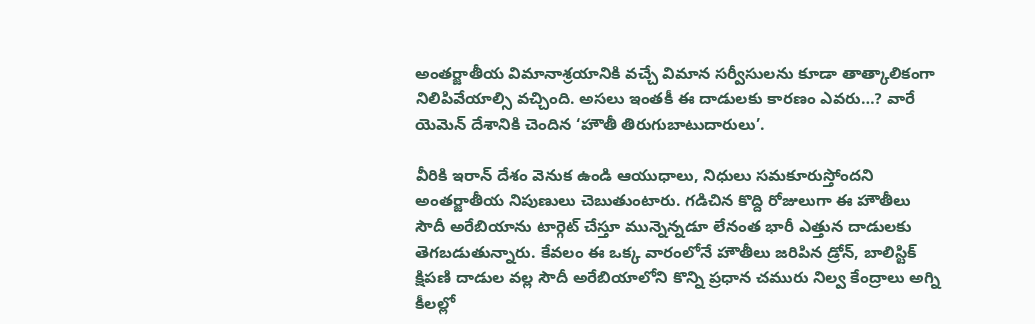అంతర్జాతీయ విమానాశ్రయానికి వచ్చే విమాన సర్వీసులను కూడా తాత్కాలికంగా నిలిపివేయాల్సి వచ్చింది. అసలు ఇంతకీ ఈ దాడులకు కారణం ఎవరు…? వారే యెమెన్ దేశానికి చెందిన ‘హౌతీ తిరుగుబాటుదారులు’.

వీరికి ఇరాన్ దేశం వెనుక ఉండి ఆయుధాలు, నిధులు సమకూరుస్తోందని అంతర్జాతీయ నిపుణులు చెబుతుంటారు. గడిచిన కొద్ది రోజులుగా ఈ హౌతీలు సౌదీ అరేబియాను టార్గెట్ చేస్తూ మున్నెన్నడూ లేనంత భారీ ఎత్తున దాడులకు తెగబడుతున్నారు. కేవలం ఈ ఒక్క వారంలోనే హౌతీలు జరిపిన డ్రోన్, బాలిస్టిక్ క్షిపణి దాడుల వల్ల సౌదీ అరేబియాలోని కొన్ని ప్రధాన చమురు నిల్వ కేంద్రాలు అగ్ని కీలల్లో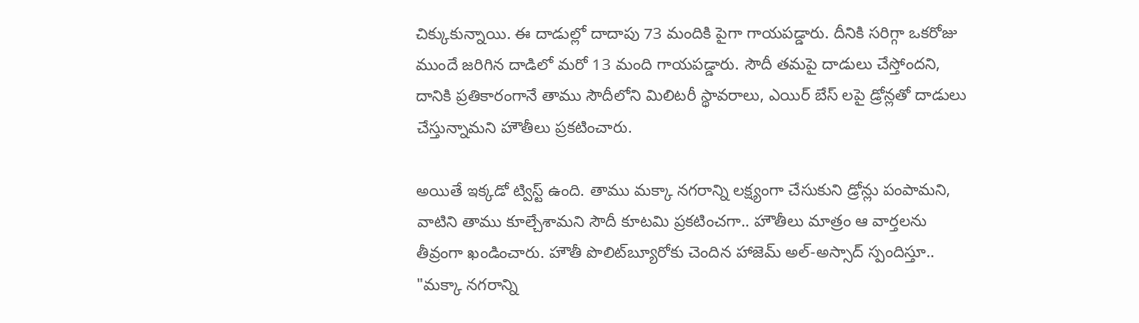చిక్కుకున్నాయి. ఈ దాడుల్లో దాదాపు 73 మందికి పైగా గాయపడ్డారు. దీనికి సరిగ్గా ఒకరోజు ముందే జరిగిన దాడిలో మరో 13 మంది గాయపడ్డారు. సౌదీ తమపై దాడులు చేస్తోందని, దానికి ప్రతికారంగానే తాము సౌదీలోని మిలిటరీ స్థావరాలు, ఎయిర్ బేస్ లపై డ్రోన్లతో దాడులు చేస్తున్నామని హౌతీలు ప్రకటించారు.

అయితే ఇక్కడో ట్విస్ట్ ఉంది. తాము మక్కా నగరాన్ని లక్ష్యంగా చేసుకుని డ్రోన్లు పంపామని, వాటిని తాము కూల్చేశామని సౌదీ కూటమి ప్రకటించగా.. హౌతీలు మాత్రం ఆ వార్తలను తీవ్రంగా ఖండించారు. హౌతీ పొలిట్‌బ్యూరోకు చెందిన హాజెమ్ అల్-అస్సాద్ స్పందిస్తూ.. "మక్కా నగరాన్ని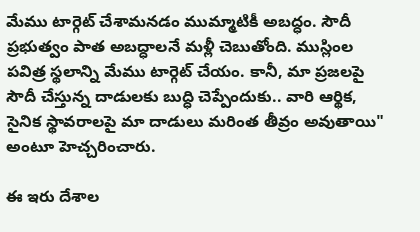మేము టార్గెట్ చేశామనడం ముమ్మాటికీ అబద్ధం. సౌదీ ప్రభుత్వం పాత అబద్ధాలనే మళ్లీ చెబుతోంది. ముస్లింల పవిత్ర స్థలాన్ని మేము టార్గెట్ చేయం. కానీ, మా ప్రజలపై సౌదీ చేస్తున్న దాడులకు బుద్ధి చెప్పేందుకు.. వారి ఆర్థిక, సైనిక స్థావరాలపై మా దాడులు మరింత తీవ్రం అవుతాయి" అంటూ హెచ్చరించారు.

ఈ ఇరు దేశాల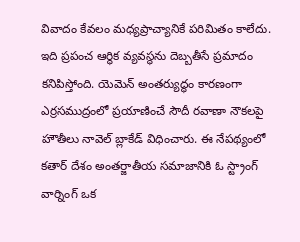వివాదం కేవలం మధ్యప్రాచ్యానికే పరిమితం కాలేదు. ఇది ప్రపంచ ఆర్థిక వ్యవస్థను దెబ్బతీసే ప్రమాదం కనిపిస్తోంది. యెమెన్ అంతర్యుద్ధం కారణంగా ఎర్రసముద్రంలో ప్రయాణించే సౌదీ రవాణా నౌకలపై హౌతీలు నావెల్ బ్లాకేడ్ విధించారు. ఈ నేపథ్యంలో కతార్ దేశం అంతర్జాతీయ సమాజానికి ఓ స్ట్రాంగ్ వార్నింగ్ ఒక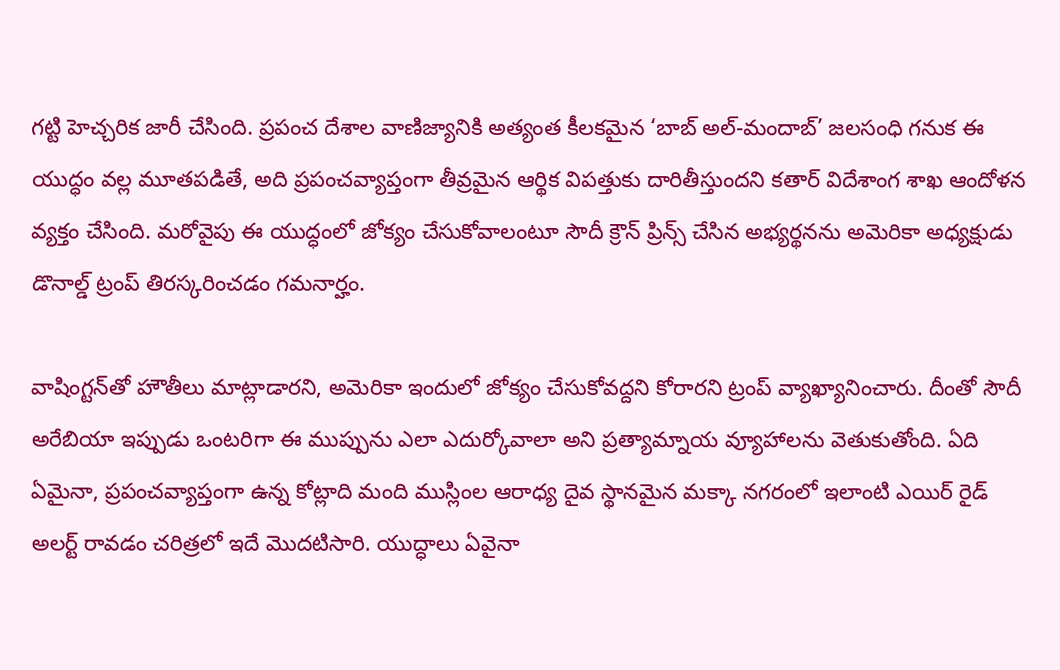గట్టి హెచ్చరిక జారీ చేసింది. ప్రపంచ దేశాల వాణిజ్యానికి అత్యంత కీలకమైన ‘బాబ్ అల్-మందాబ్’ జలసంధి గనుక ఈ యుద్ధం వల్ల మూతపడితే, అది ప్రపంచవ్యాప్తంగా తీవ్రమైన ఆర్థిక విపత్తుకు దారితీస్తుందని కతార్ విదేశాంగ శాఖ ఆందోళన వ్యక్తం చేసింది. మరోవైపు ఈ యుద్ధంలో జోక్యం చేసుకోవాలంటూ సౌదీ క్రౌన్ ప్రిన్స్ చేసిన అభ్యర్థనను అమెరికా అధ్యక్షుడు డొనాల్డ్ ట్రంప్ తిరస్కరించడం గమనార్హం.

వాషింగ్టన్‌తో హౌతీలు మాట్లాడారని, అమెరికా ఇందులో జోక్యం చేసుకోవద్దని కోరారని ట్రంప్ వ్యాఖ్యానించారు. దీంతో సౌదీ అరేబియా ఇప్పుడు ఒంటరిగా ఈ ముప్పును ఎలా ఎదుర్కోవాలా అని ప్రత్యామ్నాయ వ్యూహాలను వెతుకుతోంది. ఏది ఏమైనా, ప్రపంచవ్యాప్తంగా ఉన్న కోట్లాది మంది ముస్లింల ఆరాధ్య దైవ స్థానమైన మక్కా నగరంలో ఇలాంటి ఎయిర్ రైడ్ అలర్ట్ రావడం చరిత్రలో ఇదే మొదటిసారి. యుద్ధాలు ఏవైనా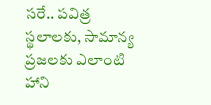సరే.. పవిత్ర స్థలాలకు, సామాన్య ప్రజలకు ఎలాంటి హాని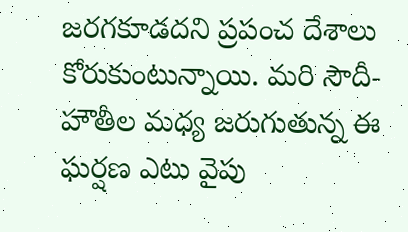జరగకూడదని ప్రపంచ దేశాలు కోరుకుంటున్నాయి. మరి సౌదీ-హౌతీల మధ్య జరుగుతున్న ఈ ఘర్షణ ఎటు వైపు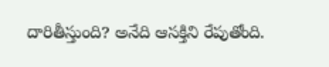దారితీస్తుంది? అనేది ఆసక్తిని రేపుతోంది.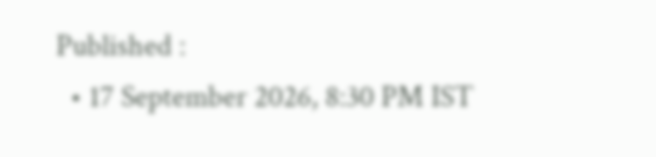Published :
  • 17 September 2026, 8:30 PM IST